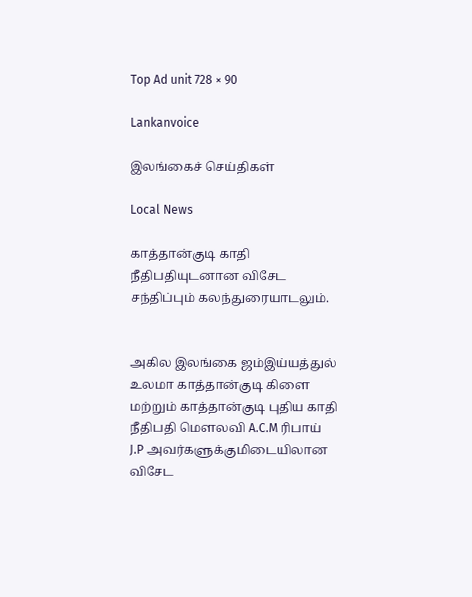Top Ad unit 728 × 90

Lankanvoice

இலங்கைச் செய்திகள்

Local News

காத்தான்குடி காதி நீதிபதியுடனான விசேட சந்திப்பும் கலந்துரையாடலும்.


அகில இலங்கை ஜம்இய்யத்துல் உலமா காத்தான்குடி கிளை மற்றும் காத்தான்குடி புதிய காதி நீதிபதி மெளலவி A.C.M ரிபாய்  J.P அவர்களுக்குமிடையிலான விசேட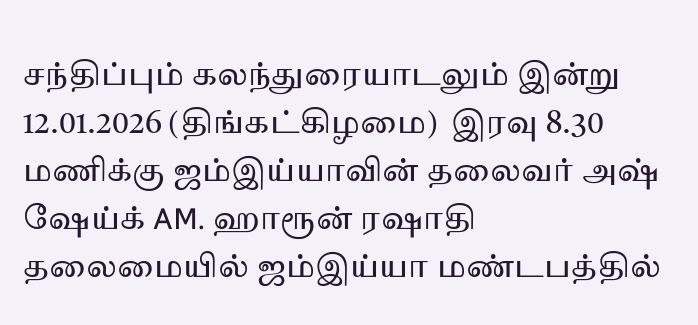சந்திப்பும் கலந்துரையாடலும் இன்று 12.01.2026 (திங்கட்கிழமை)  இரவு 8.30 மணிக்கு ஜம்இய்யாவின் தலைவர் அஷ் ஷேய்க் AM. ஹாரூன் ரஷாதி தலைமையில் ஜம்இய்யா மண்டபத்தில்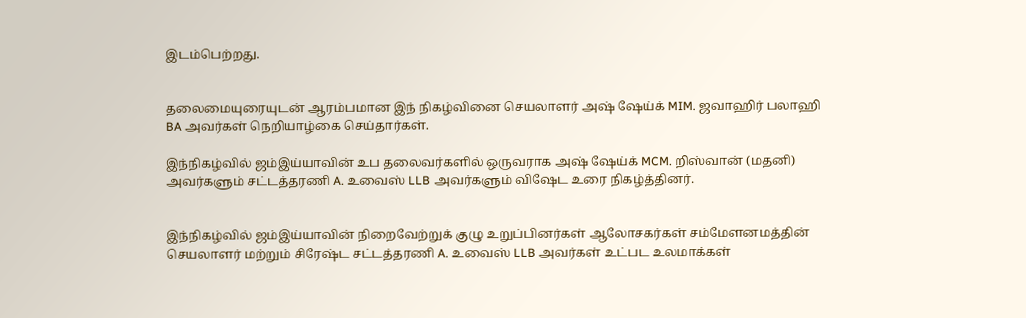இடம்பெற்றது.


தலைமையுரையுடன் ஆரம்பமான இந் நிகழ்வினை செயலாளர் அஷ் ஷேய்க் MIM. ஜவாஹிர் பலாஹி BA அவர்கள் நெறியாழ்கை செய்தார்கள்.

இந்நிகழ்வில் ஜம்இய்யாவின் உப தலைவர்களில் ஒருவராக அஷ் ஷேய்க் MCM. றிஸ்வான் (மதனி) அவர்களும் சட்டத்தரணி A. உவைஸ் LLB அவர்களும் விஷேட உரை நிகழ்த்தினர்.


இந்நிகழ்வில் ஜம்இய்யாவின் நிறைவேற்றுக் குழு உறுப்பினர்கள் ஆலோசகர்கள் சம்மேளனமத்தின் செயலாளர் மற்றும் சிரேஷ்ட சட்டத்தரணி A. உவைஸ் LLB அவர்கள் உட்பட உலமாக்கள்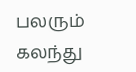பலரும் கலந்து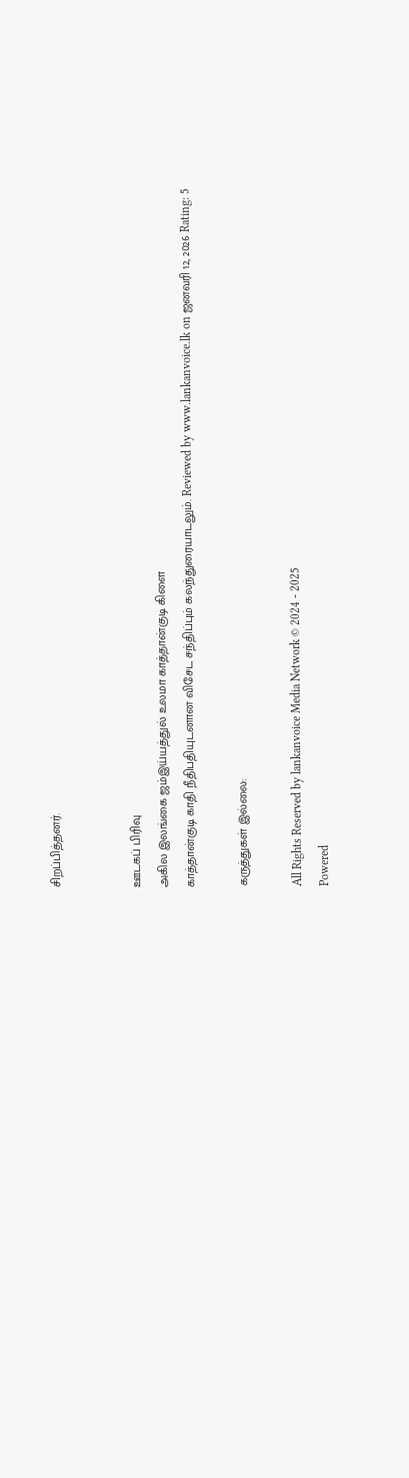சிறப்பித்தனர்.


ஊடகப் பிரிவு
அகில இலங்கை ஜம்இய்யத்துல் உலமா காத்தான்குடி கிளை
காத்தான்குடி காதி நீதிபதியுடனான விசேட சந்திப்பும் கலந்துரையாடலும். Reviewed by www.lankanvoice.lk on ஜனவரி 12, 2026 Rating: 5

கருத்துகள் இல்லை:

All Rights Reserved by lankanvoice Media Network © 2024 - 2025
Powered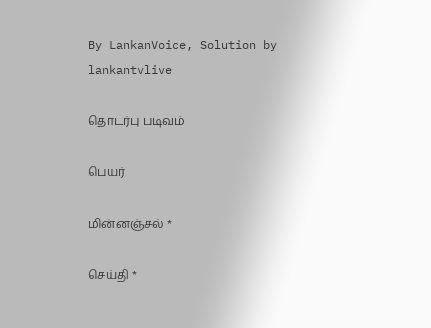By LankanVoice, Solution by lankantvlive

தொடர்பு படிவம்

பெயர்

மின்னஞ்சல் *

செய்தி *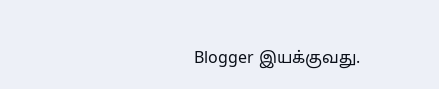Blogger இயக்குவது.